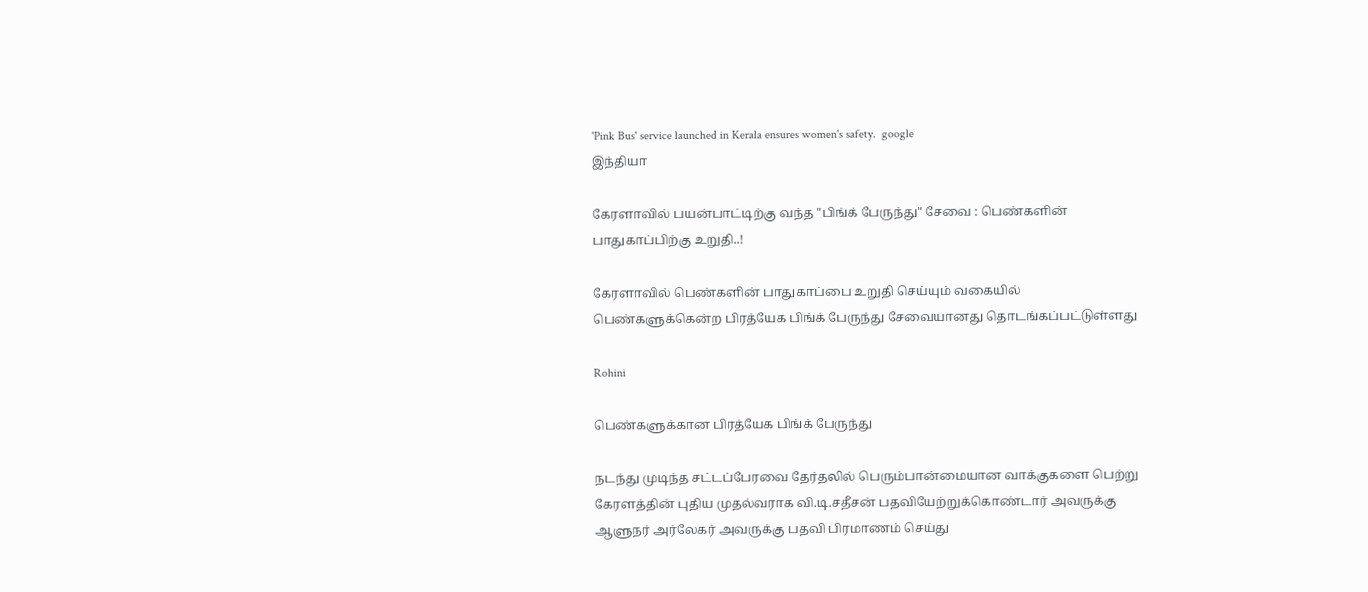'Pink Bus' service launched in Kerala ensures women's safety.  google
இந்தியா

கேரளாவில் பயன்பாட்டிற்கு வந்த "பிங்க் பேருந்து" சேவை : பெண்களின் பாதுகாப்பிற்கு உறுதி..!

கேரளாவில் பெண்களின் பாதுகாப்பை உறுதி செய்யும் வகையில் பெண்களுக்கென்ற பிரத்யேக பிங்க் பேருந்து சேவையானது தொடங்கப்பட்டுள்ளது

Rohini

பெண்களுக்கான பிரத்யேக பிங்க் பேருந்து

நடந்து முடிந்த சட்டப்பேரவை தேர்தலில் பெரும்பான்மையான வாக்குகளை பெற்று கேரளத்தின் புதிய முதல்வராக வி.டி.சதீசன் பதவியேற்றுக்கொண்டார் அவருக்கு ஆளுநர் அர்லேகர் அவருக்கு பதவி பிரமாணம் செய்து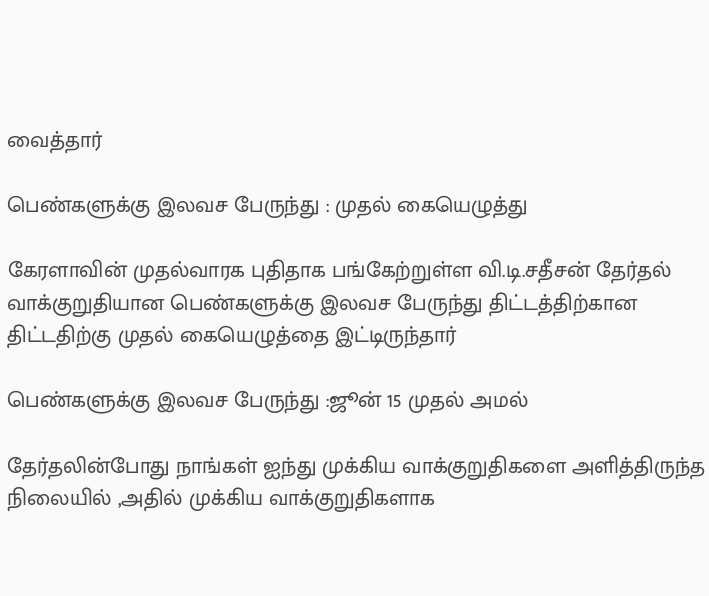வைத்தார்

பெண்களுக்கு இலவச பேருந்து : முதல் கையெழுத்து

கேரளாவின் முதல்வாரக புதிதாக பங்கேற்றுள்ள வி.டி.சதீசன் தேர்தல் வாக்குறுதியான பெண்களுக்கு இலவச பேருந்து திட்டத்திற்கான திட்டதிற்கு முதல் கையெழுத்தை இட்டிருந்தார்

பெண்களுக்கு இலவச பேருந்து :ஜூன் 15 முதல் அமல்

தேர்தலின்போது நாங்கள் ஐந்து முக்கிய வாக்குறுதிகளை அளித்திருந்த நிலையில் ,அதில் முக்கிய வாக்குறுதிகளாக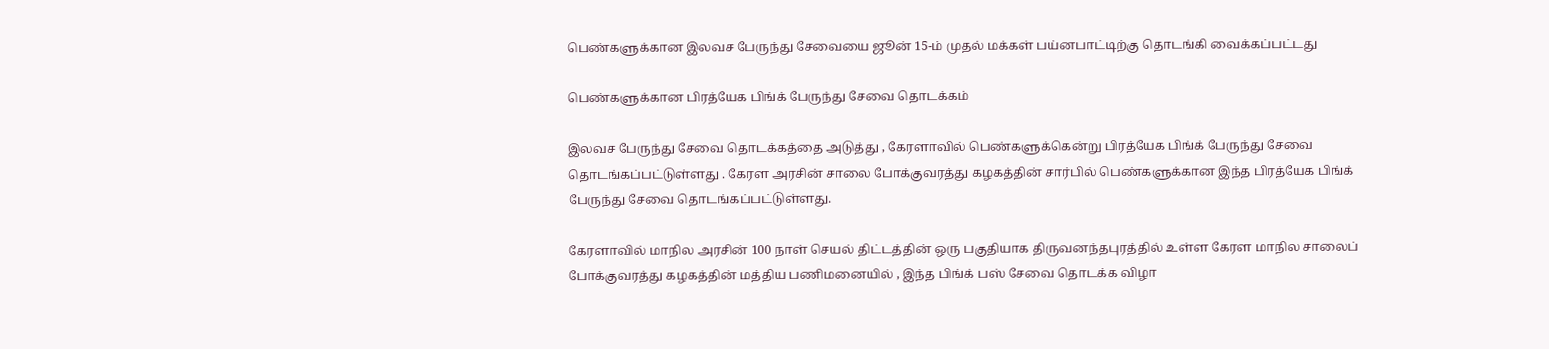பெண்களுக்கான இலவச பேருந்து சேவையை ஜூன் 15-ம் முதல் மக்கள் பய்னபாட்டிற்கு தொடங்கி வைக்கப்பட்டது

பெண்களுக்கான பிரத்யேக பிங்க் பேருந்து சேவை தொடக்கம்

இலவச பேருந்து சேவை தொடக்கத்தை அடுத்து , கேரளாவில் பெண்களுக்கென்று பிரத்யேக பிங்க் பேருந்து சேவை தொடங்கப்பட்டுள்ளது . கேரள அரசின் சாலை போக்குவரத்து கழகத்தின் சார்பில் பெண்களுக்கான இந்த பிரத்யேக பிங்க் பேருந்து சேவை தொடங்கப்பட்டுள்ளது.

கேரளாவில் மாநில அரசின் 100 நாள் செயல் திட்டத்தின் ஒரு பகுதியாக திருவனந்தபுரத்தில் உள்ள கேரள மாநில சாலைப் போக்குவரத்து கழகத்தின் மத்திய பணிமனையில் , இந்த பிங்க் பஸ் சேவை தொடக்க விழா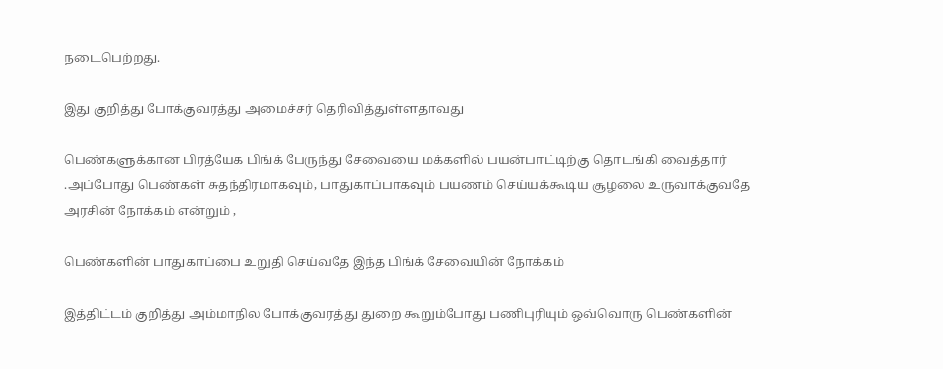நடைபெற்றது.

இது குறித்து போக்குவரத்து அமைச்சர் தெரிவித்துள்ளதாவது

பெண்களுக்கான பிரத்யேக பிங்க் பேருந்து சேவையை மக்களில் பயன்பாட்டிற்கு தொடங்கி வைத்தார் .அப்போது பெண்கள் சுதந்திரமாகவும், பாதுகாப்பாகவும் பயணம் செய்யக்கூடிய சூழலை உருவாக்குவதே அரசின் நோக்கம் என்றும் ,

பெண்களின் பாதுகாப்பை உறுதி செய்வதே இந்த பிங்க் சேவையின் நோக்கம்

இத்திட்டம் குறித்து அம்மாநில போக்குவரத்து துறை கூறும்போது பணிபுரியும் ஒவ்வொரு பெண்களின்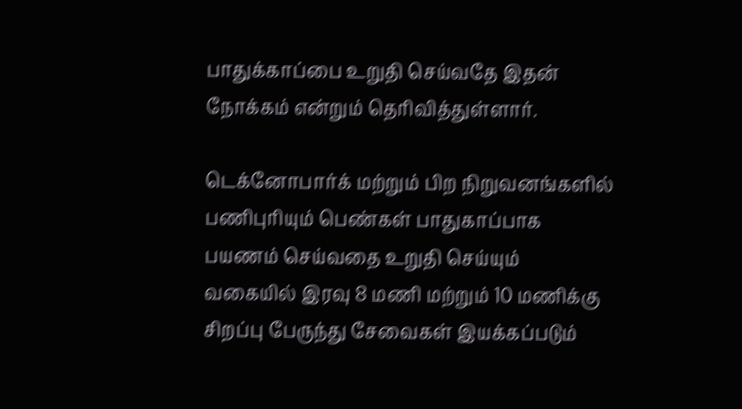பாதுக்காப்பை உறுதி செய்வதே இதன் நோக்கம் என்றும் தெரிவித்துள்ளார்.

டெக்னோபார்க் மற்றும் பிற நிறுவனங்களில் பணிபுரியும் பெண்கள் பாதுகாப்பாக பயணம் செய்வதை உறுதி செய்யும் வகையில் இரவு 8 மணி மற்றும் 10 மணிக்கு சிறப்பு பேருந்து சேவைகள் இயக்கப்படும்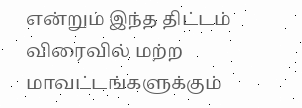என்றும் இந்த திட்டம் விரைவில் மற்ற மாவட்டங்களுக்கும்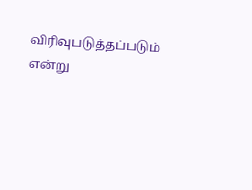விரிவுபடுத்தப்படும் என்று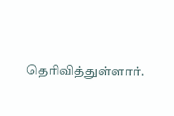தெரிவித்துள்ளார்.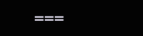===